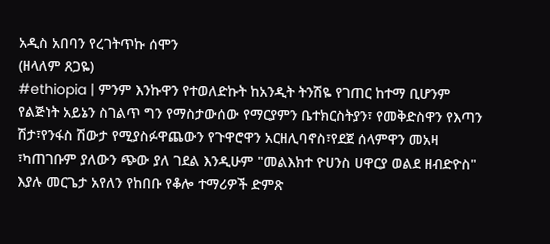አዲስ አበባን የረገትጥኩ ሰሞን
(ዘላለም ጸጋዬ)
#ethiopia | ምንም እንኩዋን የተወለድኩት ከአንዲት ትንሽዬ የገጠር ከተማ ቢሆንም የልጅነት አይኔን ስገልጥ ግን የማስታውሰው የማርያምን ቤተክርስትያን፣ የመቅድስዋን የእጣን ሽታ፣የንፋስ ሽውታ የሚያስፉዋጨውን የጉዋሮዋን አርዘሊባኖስ፣የደጀ ሰላምዋን መአዛ ፣ካጠገቡም ያለውን ጭው ያለ ገደል እንዲሁም "መልእክተ ዮሀንስ ሀዋርያ ወልደ ዘብድዮስ" እያሉ መርጌታ አየለን የከበቡ የቆሎ ተማሪዎች ድምጽ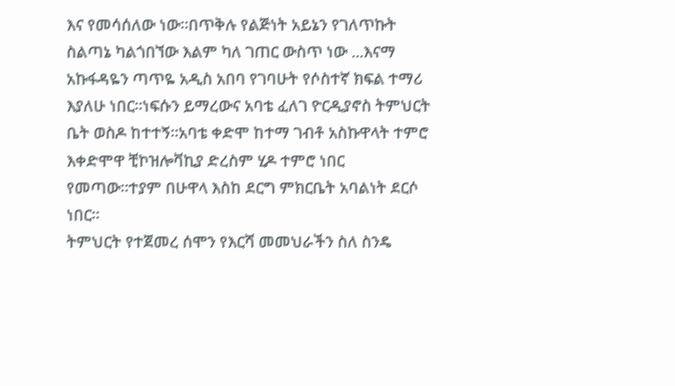እና የመሳሰለው ነው።በጥቅሉ የልጅነት አይኔን የገለጥኩት ስልጣኔ ካልጎበኘው እልም ካለ ገጠር ውስጥ ነው ...እናማ አኩፋዳዬን ጣጥዬ አዲስ አበባ የገባሁት የሶስተኛ ክፍል ተማሪ እያለሁ ነበር።ነፍሱን ይማረውና አባቴ ፈለገ ዮርዲያኖስ ትምህርት ቤት ወስዶ ከተተኝ።አባቴ ቀድሞ ከተማ ገብቶ አስኩዋላት ተምሮ እቀድሞዋ ቺኮዝሎቫኪያ ድረስም ሂዶ ተምሮ ነበር የመጣው።ተያም በሁዋላ እስከ ደርግ ምክርቤት አባልነት ደርሶ ነበር።
ትምህርት የተጀመረ ሰሞን የእርሻ መመህራችን ስለ ስንዴ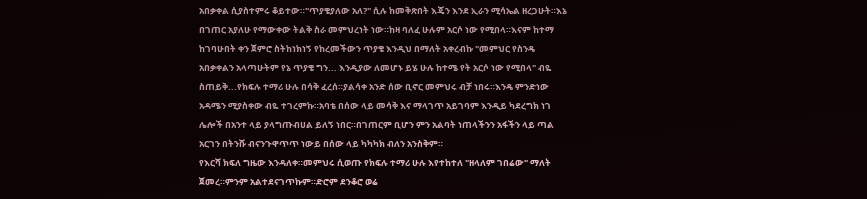አበቃቀል ሲያስተምሩ ቆይተው።"ጥያቄያለው አለ?" ሲሉ ከመቅጽበት እጄን እንደ ኢራን ሚሳኤል ዘረጋሁት።እኔ በገጠር አያለሁ የማውቀው ትልቅ ስራ መምህረነት ነው።ከዛ ባለፈ ሁሉም አርሶ ነው የሚበላ።እናም ከተማ ከገባሁበት ቀን ጀምሮ ስትከነክነኝ የከረመችውን ጥያቄ እንዲህ በማለት አቀረብኩ "መምህር የስንዴ አበቃቀልን አላጣሁትም የኔ ጥያቄ ግን... እንዲያው ለመሆኑ ይሄ ሁሉ ከተሜ የት አርሶ ነው የሚበላ" ብዬ ስጠይቅ...የክፍሉ ተማሪ ሁሉ በሳቅ ፈረሰ።ያልሳቀ አንድ ሰው ቢኖር መምህሩ ብቻ ነበሩ።እንዴ ምንድነው አዳሜን ሚያስቀው ብዬ ተገረምኩ።አባቴ በሰው ላይ መሳቅ እና ማላገጥ አይገባም እንዲይ ካደረግክ ነገ ሌሎች በአንተ ላይ ያላግጡብሀል ይለኝ ነበር።በገጠርም ቢሆን ምን አልባት ነጠላችንን አፋችን ላይ ጣል አርገን በትንሹ ብናንጉዋጥጥ ነውይ በሰው ላይ ካካካክ ብለን አንስቅም።
የእርሻ ክፍለ ግዜው እንዳለቀ።መምህሩ ሲወጡ የክፍሉ ተማሪ ሁሉ እየተከተለ "ዘላለም ገበሬው" ማለት ጀመረ።ምንም አልተደናገጥኩም።ድሮም ደንቆሮ ወሬ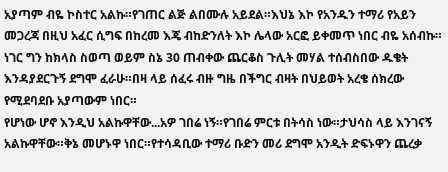አያጣም ብዬ ኮስተር አልኩ።የገጠር ልጅ ልበሙሉ አይደል።እህኔ እኮ የአንዱን ተማሪ የአይን መጋረጃ በዚህ አፈር ሲግፍ በከረመ እጄ ብከድንለት እኮ ሌላው አርፎ ይቀመጥ ነበር ብዬ አሰብኩ። ነገር ግን ከክላስ ስወጣ ወይም ስኔ 30 ጠብቀው ጨርቆስ ጉሊት መሃል ተሰብስበው ዱቄት እንዳያደርጉኝ ደግሞ ፈራሁ።በዛ ላይ ሰፈሩ ብዙ ግዜ በችግር ብዛት በህይወት አረቄ ሰክረው የሚደባደቡ አያጣውም ነበር።
የሆነው ሆኖ እንዲህ አልኩዋቸው...አዎ ገበሬ ነኝ።የገበሬ ምርቱ በትሳስ ነው።ታህሳስ ላይ እንገናኝ አልኩዋቸው።ቅኔ መሆኑዋ ነበር።የተሳዳቢው ተማሪ ቡድን መሪ ደግሞ አንዲት ድፍኑዋን ጨረቃ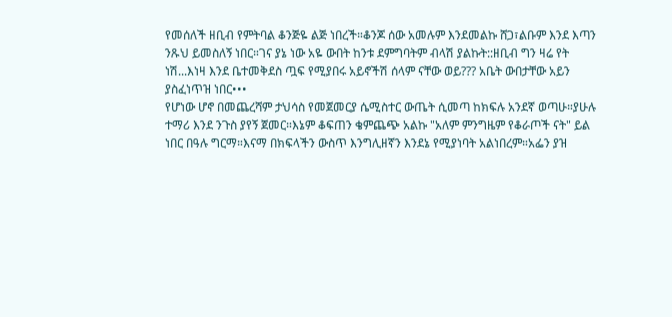የመሰለች ዘቢብ የምትባል ቆንጅዬ ልጅ ነበረች።ቆንጆ ሰው አመሉም እንደመልኩ ሸጋ፣ልቡም እንደ እጣን ንጹህ ይመስለኝ ነበር።ገና ያኔ ነው አዬ ውበት ከንቱ ደምግባትም ብላሽ ያልኩት::ዘቢብ ግን ዛሬ የት ነሽ...እነዛ እንደ ቤተመቅደስ ጧፍ የሚያበሩ አይኖችሽ ሰላም ናቸው ወይ??? አቤት ውበታቸው አይን ያስፈነጥዝ ነበር•••
የሆነው ሆኖ በመጨረሻም ታህሳስ የመጀመርያ ሴሚስተር ውጤት ሲመጣ ከክፍሉ አንደኛ ወጣሁ።ያሁሉ ተማሪ እንደ ንጉስ ያየኝ ጀመር።እኔም ቆፍጠን ቄምጨጭ አልኩ "አለም ምንግዜም የቆራጦች ናት" ይል ነበር በዓሉ ግርማ።እናማ በክፍላችን ውስጥ እንግሊዘኛን እንደኔ የሚያነባት አልነበረም።አፌን ያዝ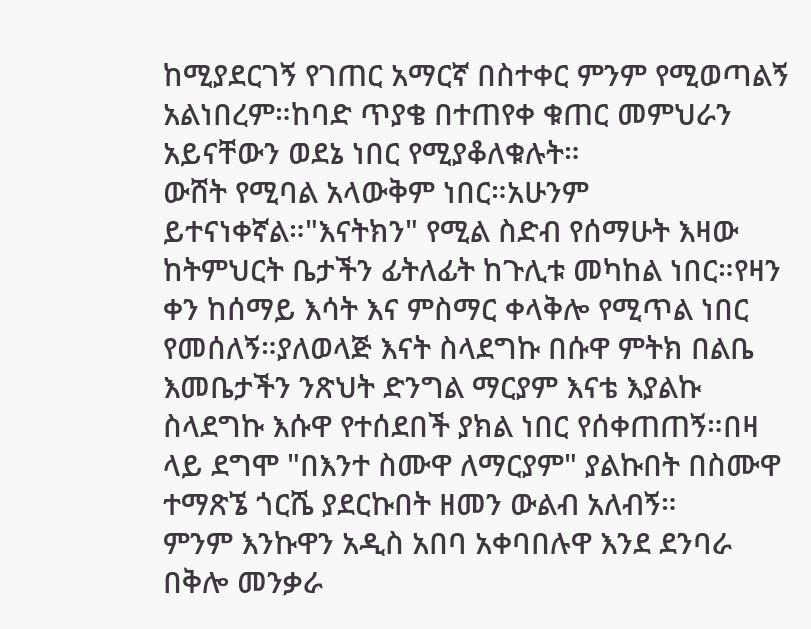ከሚያደርገኝ የገጠር አማርኛ በስተቀር ምንም የሚወጣልኝ አልነበረም።ከባድ ጥያቄ በተጠየቀ ቁጠር መምህራን አይናቸውን ወደኔ ነበር የሚያቆለቁሉት።
ውሸት የሚባል አላውቅም ነበር።አሁንም ይተናነቀኛል።"እናትክን" የሚል ስድብ የሰማሁት እዛው ከትምህርት ቤታችን ፊትለፊት ከጉሊቱ መካከል ነበር።የዛን ቀን ከሰማይ እሳት እና ምስማር ቀላቅሎ የሚጥል ነበር የመሰለኝ።ያለወላጅ እናት ስላደግኩ በሱዋ ምትክ በልቤ እመቤታችን ንጽህት ድንግል ማርያም እናቴ እያልኩ ስላደግኩ እሱዋ የተሰደበች ያክል ነበር የሰቀጠጠኝ።በዛ ላይ ደግሞ "በእንተ ስሙዋ ለማርያም" ያልኩበት በስሙዋ ተማጽኜ ጎርሼ ያደርኩበት ዘመን ውልብ አለብኝ።
ምንም እንኩዋን አዲስ አበባ አቀባበሉዋ እንደ ደንባራ በቅሎ መንቃራ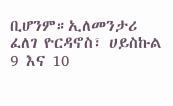ቢሆንም።ኢለመንታሪ ፈለገ ዮርዳኖስ፣ ሀይስኩል 9 እና 10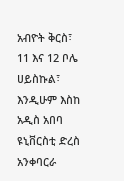አብዮት ቅርስ፣ 11 እና 12 ቦሌ ሀይስኩል፣ እንዲሁም እስከ አዲስ አበባ ዩኒቨርስቲ ድረስ አንቀባርራ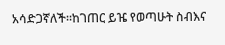አሳድጋኛለች።ከገጠር ይዤ የወጣሁት ስብእና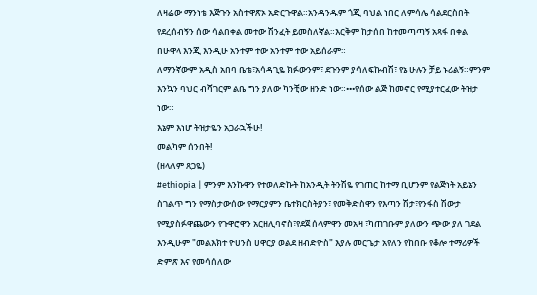ለዛሬው ማንነቴ እጅጉን አስተዋጽኦ አድርጉዋል።አንዳንዱም ጎጂ ባህል ነበር ለምሳሌ ሳልደርስበት የደረሰብኝን ሰው ሳልበቀል መተው ሽንፈት ይመስለኛል።እርቅም ከታሰበ ከተመጣጣኝ አጻፋ በቀል በሁዋላ እንጂ እንዲሁ አንተም ተው አንተም ተው አይሰራም።
ለማንኛውም አዲስ አበባ ቤቴ፣አሳዳጊዬ ክፉውንም፣ ደጉንም ያሳለፍኩብሽ፣ የኔ ሁሉን ቻይ ኑሪልኝ።ምንም እንኳን ባህር ብሻገርም ልቤ ግን ያለው ካንቺው ዘንድ ነው።•••የሰው ልጅ ከመኖር የሚያተርፈው ትዝታ ነው።
እኔም እነሆ ትዝታዬን አጋራኋችሁ!
መልካም ሰንበት!
(ዘላለም ጸጋዬ)
#ethiopia | ምንም እንኩዋን የተወለድኩት ከአንዲት ትንሽዬ የገጠር ከተማ ቢሆንም የልጅነት አይኔን ስገልጥ ግን የማስታውሰው የማርያምን ቤተክርስትያን፣ የመቅድስዋን የእጣን ሽታ፣የንፋስ ሽውታ የሚያስፉዋጨውን የጉዋሮዋን አርዘሊባኖስ፣የደጀ ሰላምዋን መአዛ ፣ካጠገቡም ያለውን ጭው ያለ ገደል እንዲሁም "መልእክተ ዮሀንስ ሀዋርያ ወልደ ዘብድዮስ" እያሉ መርጌታ አየለን የከበቡ የቆሎ ተማሪዎች ድምጽ እና የመሳሰለው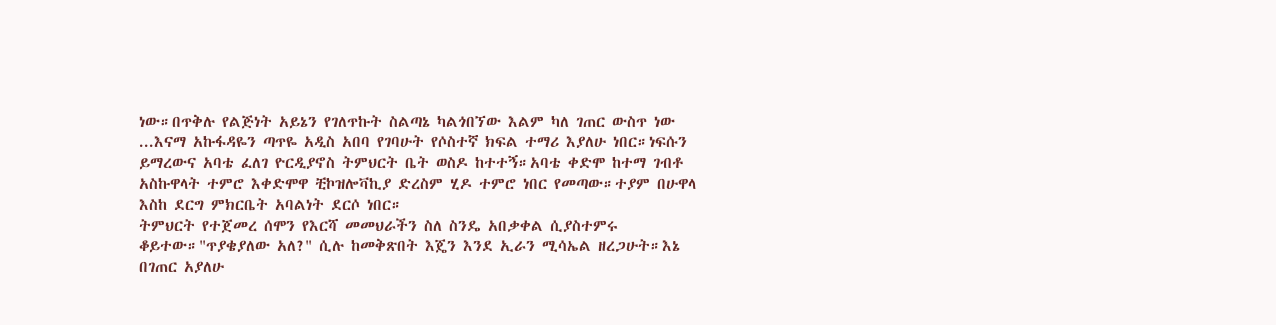ነው።በጥቅሉ የልጅነት አይኔን የገለጥኩት ስልጣኔ ካልጎበኘው እልም ካለ ገጠር ውስጥ ነው ...እናማ አኩፋዳዬን ጣጥዬ አዲስ አበባ የገባሁት የሶስተኛ ክፍል ተማሪ እያለሁ ነበር።ነፍሱን ይማረውና አባቴ ፈለገ ዮርዲያኖስ ትምህርት ቤት ወስዶ ከተተኝ።አባቴ ቀድሞ ከተማ ገብቶ አስኩዋላት ተምሮ እቀድሞዋ ቺኮዝሎቫኪያ ድረስም ሂዶ ተምሮ ነበር የመጣው።ተያም በሁዋላ እስከ ደርግ ምክርቤት አባልነት ደርሶ ነበር።
ትምህርት የተጀመረ ሰሞን የእርሻ መመህራችን ስለ ስንዴ አበቃቀል ሲያስተምሩ ቆይተው።"ጥያቄያለው አለ?" ሲሉ ከመቅጽበት እጄን እንደ ኢራን ሚሳኤል ዘረጋሁት።እኔ በገጠር አያለሁ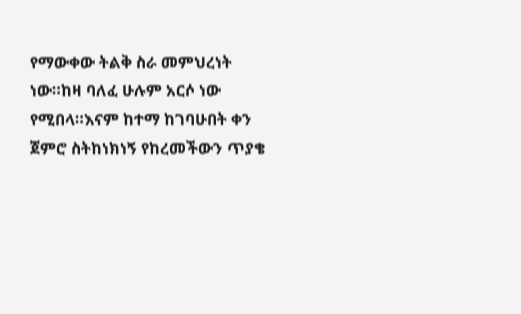የማውቀው ትልቅ ስራ መምህረነት ነው።ከዛ ባለፈ ሁሉም አርሶ ነው የሚበላ።እናም ከተማ ከገባሁበት ቀን ጀምሮ ስትከነክነኝ የከረመችውን ጥያቄ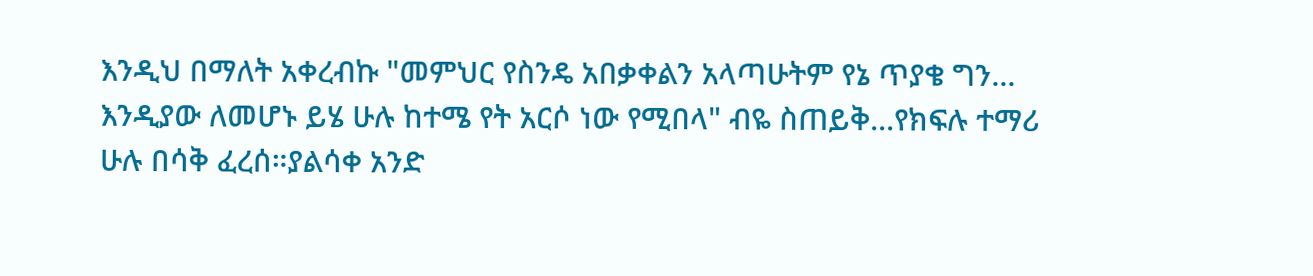እንዲህ በማለት አቀረብኩ "መምህር የስንዴ አበቃቀልን አላጣሁትም የኔ ጥያቄ ግን... እንዲያው ለመሆኑ ይሄ ሁሉ ከተሜ የት አርሶ ነው የሚበላ" ብዬ ስጠይቅ...የክፍሉ ተማሪ ሁሉ በሳቅ ፈረሰ።ያልሳቀ አንድ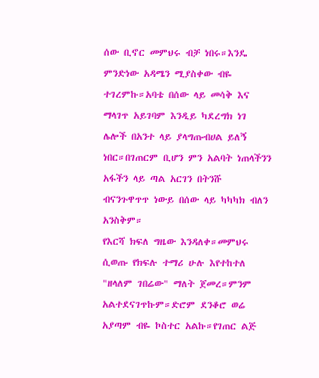ሰው ቢኖር መምህሩ ብቻ ነበሩ።እንዴ ምንድነው አዳሜን ሚያስቀው ብዬ ተገረምኩ።አባቴ በሰው ላይ መሳቅ እና ማላገጥ አይገባም እንዲይ ካደረግክ ነገ ሌሎች በአንተ ላይ ያላግጡብሀል ይለኝ ነበር።በገጠርም ቢሆን ምን አልባት ነጠላችንን አፋችን ላይ ጣል አርገን በትንሹ ብናንጉዋጥጥ ነውይ በሰው ላይ ካካካክ ብለን አንስቅም።
የእርሻ ክፍለ ግዜው እንዳለቀ።መምህሩ ሲወጡ የክፍሉ ተማሪ ሁሉ እየተከተለ "ዘላለም ገበሬው" ማለት ጀመረ።ምንም አልተደናገጥኩም።ድሮም ደንቆሮ ወሬ አያጣም ብዬ ኮስተር አልኩ።የገጠር ልጅ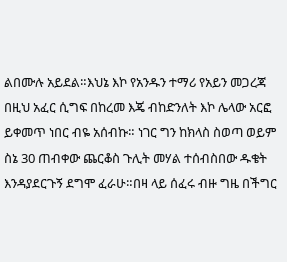ልበሙሉ አይደል።እህኔ እኮ የአንዱን ተማሪ የአይን መጋረጃ በዚህ አፈር ሲግፍ በከረመ እጄ ብከድንለት እኮ ሌላው አርፎ ይቀመጥ ነበር ብዬ አሰብኩ። ነገር ግን ከክላስ ስወጣ ወይም ስኔ 30 ጠብቀው ጨርቆስ ጉሊት መሃል ተሰብስበው ዱቄት እንዳያደርጉኝ ደግሞ ፈራሁ።በዛ ላይ ሰፈሩ ብዙ ግዜ በችግር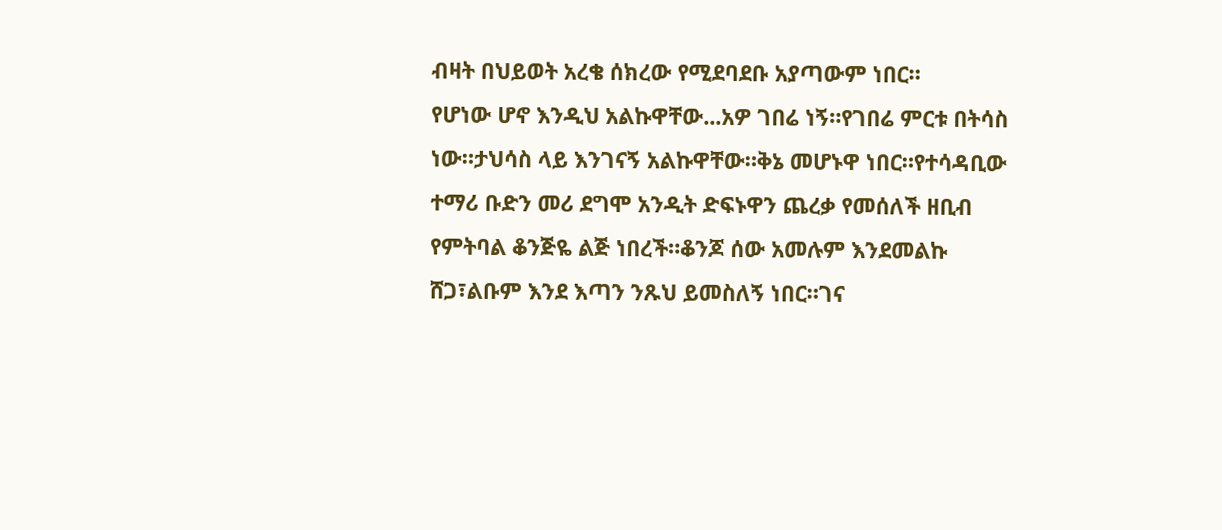ብዛት በህይወት አረቄ ሰክረው የሚደባደቡ አያጣውም ነበር።
የሆነው ሆኖ እንዲህ አልኩዋቸው...አዎ ገበሬ ነኝ።የገበሬ ምርቱ በትሳስ ነው።ታህሳስ ላይ እንገናኝ አልኩዋቸው።ቅኔ መሆኑዋ ነበር።የተሳዳቢው ተማሪ ቡድን መሪ ደግሞ አንዲት ድፍኑዋን ጨረቃ የመሰለች ዘቢብ የምትባል ቆንጅዬ ልጅ ነበረች።ቆንጆ ሰው አመሉም እንደመልኩ ሸጋ፣ልቡም እንደ እጣን ንጹህ ይመስለኝ ነበር።ገና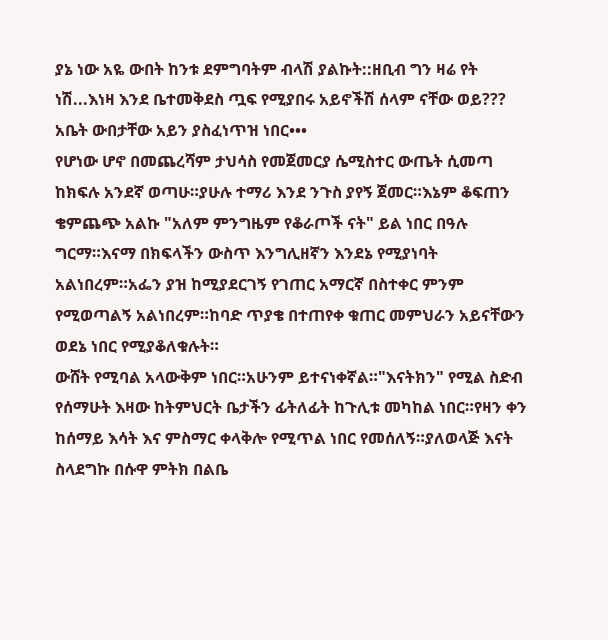ያኔ ነው አዬ ውበት ከንቱ ደምግባትም ብላሽ ያልኩት::ዘቢብ ግን ዛሬ የት ነሽ...እነዛ እንደ ቤተመቅደስ ጧፍ የሚያበሩ አይኖችሽ ሰላም ናቸው ወይ??? አቤት ውበታቸው አይን ያስፈነጥዝ ነበር•••
የሆነው ሆኖ በመጨረሻም ታህሳስ የመጀመርያ ሴሚስተር ውጤት ሲመጣ ከክፍሉ አንደኛ ወጣሁ።ያሁሉ ተማሪ እንደ ንጉስ ያየኝ ጀመር።እኔም ቆፍጠን ቄምጨጭ አልኩ "አለም ምንግዜም የቆራጦች ናት" ይል ነበር በዓሉ ግርማ።እናማ በክፍላችን ውስጥ እንግሊዘኛን እንደኔ የሚያነባት አልነበረም።አፌን ያዝ ከሚያደርገኝ የገጠር አማርኛ በስተቀር ምንም የሚወጣልኝ አልነበረም።ከባድ ጥያቄ በተጠየቀ ቁጠር መምህራን አይናቸውን ወደኔ ነበር የሚያቆለቁሉት።
ውሸት የሚባል አላውቅም ነበር።አሁንም ይተናነቀኛል።"እናትክን" የሚል ስድብ የሰማሁት እዛው ከትምህርት ቤታችን ፊትለፊት ከጉሊቱ መካከል ነበር።የዛን ቀን ከሰማይ እሳት እና ምስማር ቀላቅሎ የሚጥል ነበር የመሰለኝ።ያለወላጅ እናት ስላደግኩ በሱዋ ምትክ በልቤ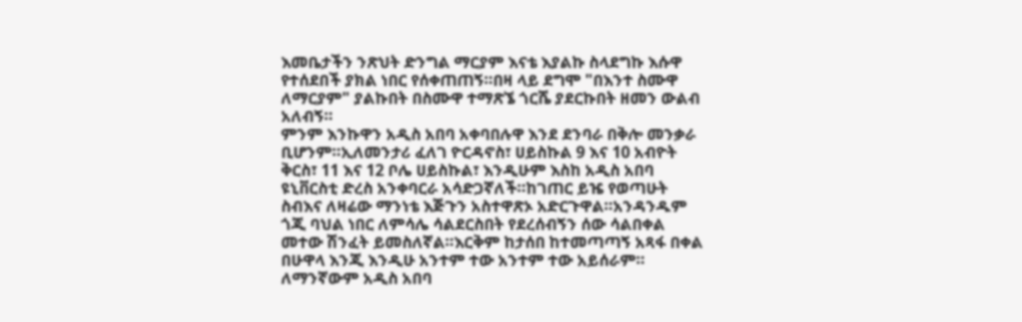እመቤታችን ንጽህት ድንግል ማርያም እናቴ እያልኩ ስላደግኩ እሱዋ የተሰደበች ያክል ነበር የሰቀጠጠኝ።በዛ ላይ ደግሞ "በእንተ ስሙዋ ለማርያም" ያልኩበት በስሙዋ ተማጽኜ ጎርሼ ያደርኩበት ዘመን ውልብ አለብኝ።
ምንም እንኩዋን አዲስ አበባ አቀባበሉዋ እንደ ደንባራ በቅሎ መንቃራ ቢሆንም።ኢለመንታሪ ፈለገ ዮርዳኖስ፣ ሀይስኩል 9 እና 10 አብዮት ቅርስ፣ 11 እና 12 ቦሌ ሀይስኩል፣ እንዲሁም እስከ አዲስ አበባ ዩኒቨርስቲ ድረስ አንቀባርራ አሳድጋኛለች።ከገጠር ይዤ የወጣሁት ስብእና ለዛሬው ማንነቴ እጅጉን አስተዋጽኦ አድርጉዋል።አንዳንዱም ጎጂ ባህል ነበር ለምሳሌ ሳልደርስበት የደረሰብኝን ሰው ሳልበቀል መተው ሽንፈት ይመስለኛል።እርቅም ከታሰበ ከተመጣጣኝ አጻፋ በቀል በሁዋላ እንጂ እንዲሁ አንተም ተው አንተም ተው አይሰራም።
ለማንኛውም አዲስ አበባ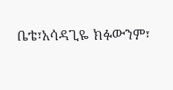ቤቴ፣አሳዳጊዬ ክፉውንም፣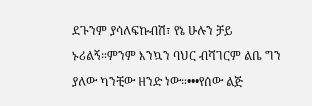ደጉንም ያሳለፍኩብሽ፣ የኔ ሁሉን ቻይ ኑሪልኝ።ምንም እንኳን ባህር ብሻገርም ልቤ ግን ያለው ካንቺው ዘንድ ነው።•••የሰው ልጅ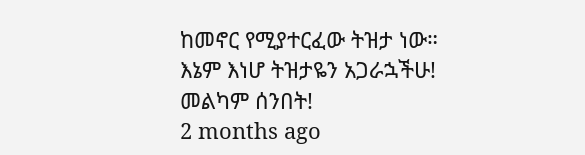ከመኖር የሚያተርፈው ትዝታ ነው።
እኔም እነሆ ትዝታዬን አጋራኋችሁ!
መልካም ሰንበት!
2 months ago